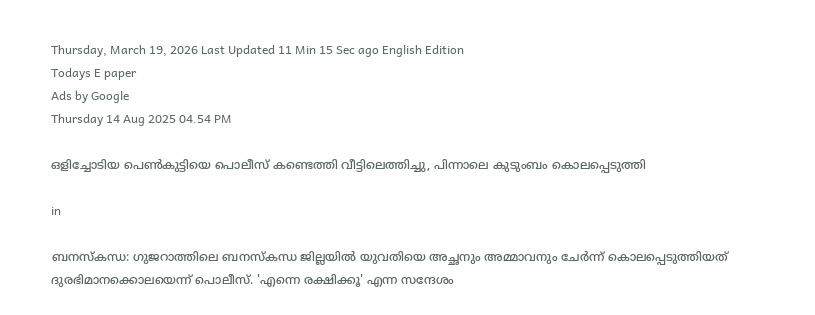Thursday, March 19, 2026 Last Updated 11 Min 15 Sec ago English Edition
Todays E paper
Ads by Google
Thursday 14 Aug 2025 04.54 PM

ഒളിച്ചോടിയ പെണ്‍കുട്ടിയെ പൊലീസ് കണ്ടെത്തി വീട്ടിലെത്തിച്ചു, പിന്നാലെ കുടുംബം കൊലപ്പെടുത്തി

in

ബനസ്‌കന്ധ: ഗുജറാത്തിലെ ബനസ്‌കന്ധ ജില്ലയില്‍ യുവതിയെ അച്ഛനും അമ്മാവനും ചേര്‍ന്ന് കൊലപ്പെടുത്തിയത് ദുരഭിമാനക്കൊലയെന്ന് പൊലീസ്. 'എന്നെ രക്ഷിക്കൂ' എന്ന സന്ദേശം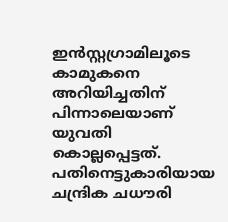ഇന്‍സ്റ്റഗ്രാമിലൂടെ കാമുകനെ അറിയിച്ചതിന് പിന്നാലെയാണ് യുവതി കൊല്ലപ്പെട്ടത്. പതിനെട്ടുകാരിയായ ചന്ദ്രിക ചധൗരി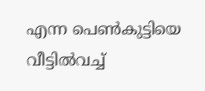എന്ന പെണ്‍കുട്ടിയെ വീട്ടില്‍വച്ച്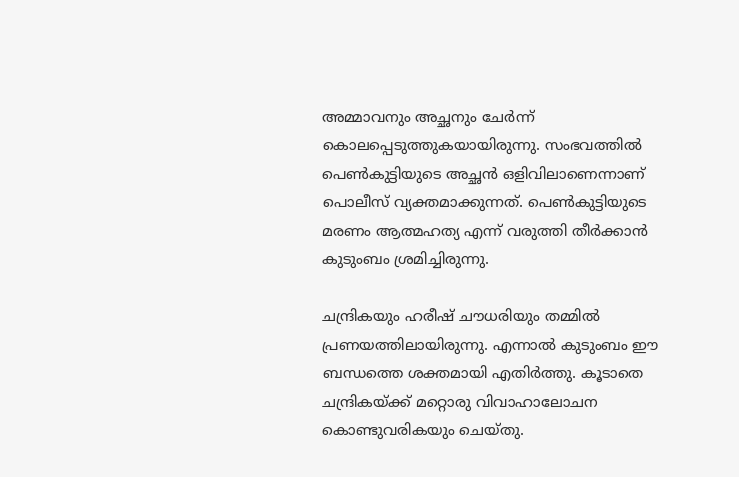അമ്മാവനും അച്ഛനും ചേര്‍ന്ന് കൊലപ്പെടുത്തുകയായിരുന്നു. സംഭവത്തില്‍ പെണ്‍കുട്ടിയുടെ അച്ഛന്‍ ഒളിവിലാണെന്നാണ് പൊലീസ് വ്യക്തമാക്കുന്നത്. പെണ്‍കുട്ടിയുടെ മരണം ആത്മഹത്യ എന്ന് വരുത്തി തീര്‍ക്കാന്‍ കുടുംബം ശ്രമിച്ചിരുന്നു.

ചന്ദ്രികയും ഹരീഷ് ചൗധരിയും തമ്മില്‍ പ്രണയത്തിലായിരുന്നു. എന്നാല്‍ കുടുംബം ഈ ബന്ധത്തെ ശക്തമായി എതിര്‍ത്തു. കൂടാതെ ചന്ദ്രികയ്ക്ക് മറ്റൊരു വിവാഹാലോചന കൊണ്ടുവരികയും ചെയ്തു.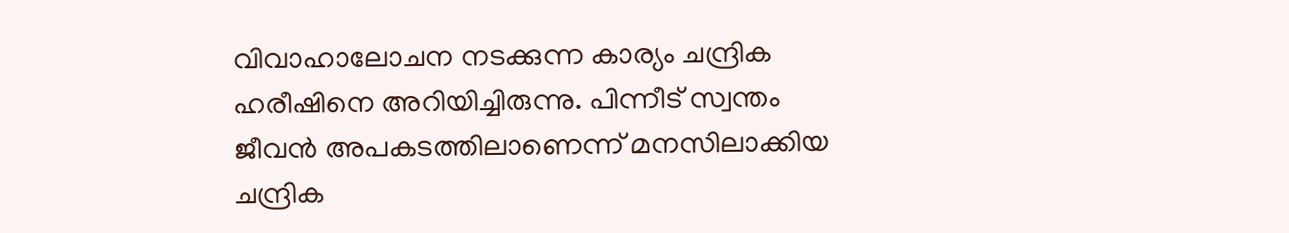വിവാഹാലോചന നടക്കുന്ന കാര്യം ചന്ദ്രിക ഹരീഷിനെ അറിയിച്ചിരുന്നു. പിന്നീട് സ്വന്തം ജീവന്‍ അപകടത്തിലാണെന്ന് മനസിലാക്കിയ ചന്ദ്രിക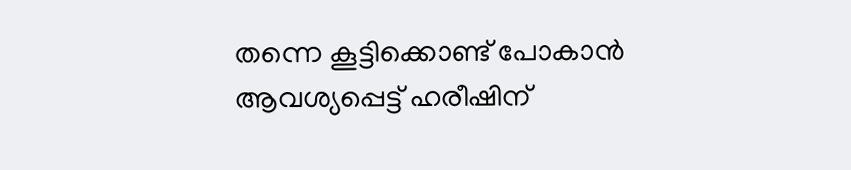തന്നെ കൂട്ടിക്കൊണ്ട് പോകാന്‍ ആവശ്യപ്പെട്ട് ഹരീഷിന്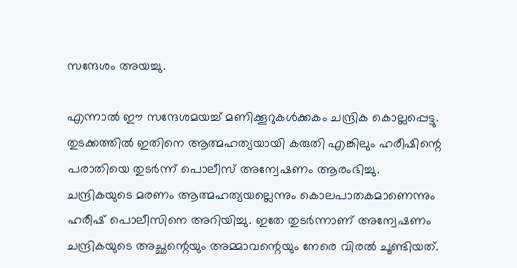സന്ദേശം അയച്ചു.

എന്നാല്‍ ഈ സന്ദേശമയച്ച് മണിക്കൂറുകൾക്കകം ചന്ദ്രിക കൊല്ലപ്പെട്ടു. തുടക്കത്തില്‍ ഇതിനെ ആത്മഹത്യയായി കരുതി എങ്കിലും ഹരീഷിന്റെ പരാതിയെ തുടര്‍ന്ന് പൊലീസ് അന്വേഷണം ആരംഭിച്ചു. ചന്ദ്രികയുടെ മരണം ആത്മഹത്യയല്ലെന്നും കൊലപാതകമാണെന്നും ഹരീഷ് പൊലീസിനെ അറിയിച്ചു. ഇതേ തുടര്‍ന്നാണ് അന്വേഷണം ചന്ദ്രികയുടെ അച്ഛന്റെയും അമ്മാവന്റെയും നേരെ വിരല്‍ ചൂണ്ടിയത്.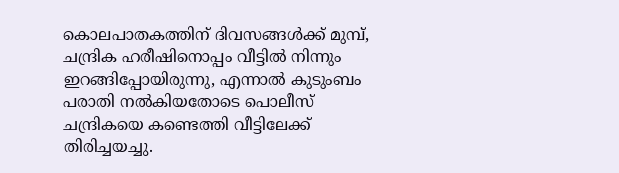കൊലപാതകത്തിന് ദിവസങ്ങൾക്ക് മുമ്പ്, ചന്ദ്രിക ഹരീഷിനൊപ്പം വീട്ടിൽ നിന്നും ഇറങ്ങിപ്പോയിരുന്നു, എന്നാൽ കുടുംബം പരാതി നൽകിയതോടെ പൊലീസ് ചന്ദ്രികയെ കണ്ടെത്തി വീട്ടിലേക്ക് തിരിച്ചയച്ചു.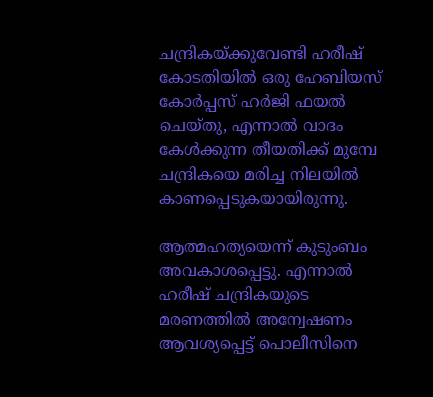ചന്ദ്രികയ്ക്കുവേണ്ടി ഹരീഷ് കോടതിയിൽ ഒരു ഹേബിയസ് കോർപ്പസ് ഹർജി ഫയൽ ചെയ്തു, എന്നാൽ വാദം കേൾക്കുന്ന തീയതിക്ക് മുമ്പേ ചന്ദ്രികയെ മരിച്ച നിലയില്‍ കാണപ്പെടുകയായിരുന്നു.

ആത്മഹത്യയെന്ന് കുടുംബം അവകാശപ്പെട്ടു. എന്നാൽ ഹരീഷ് ചന്ദ്രികയുടെ മരണത്തിൽ അന്വേഷണം ആവശ്യപ്പെട്ട് പൊലീസിനെ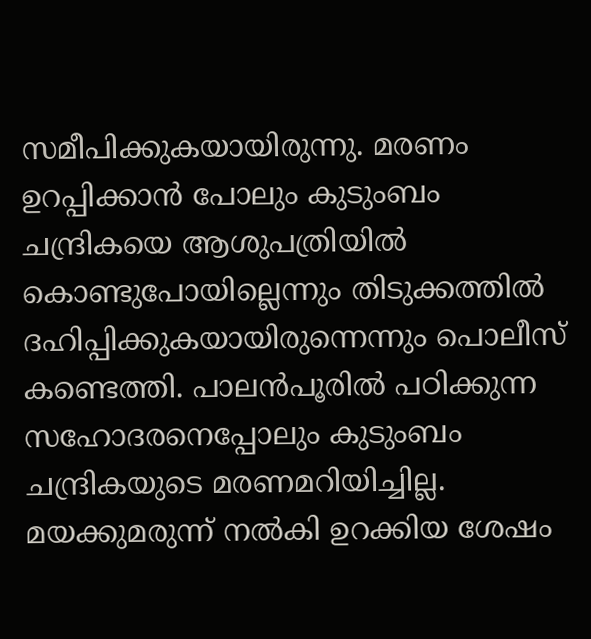സമീപിക്കുകയായിരുന്നു. മരണം ഉറപ്പിക്കാൻ പോലും കുടുംബം ചന്ദ്രികയെ ആശുപത്രിയിൽ കൊണ്ടുപോയില്ലെന്നും തിടുക്കത്തിൽ ദഹിപ്പിക്കുകയായിരുന്നെന്നും പൊലീസ് കണ്ടെത്തി. പാലൻപൂരിൽ പഠിക്കുന്ന സഹോദരനെപ്പോലും കുടുംബം ചന്ദ്രികയുടെ മരണമറിയിച്ചില്ല. മയക്കുമരുന്ന് നൽകി ഉറക്കിയ ശേഷം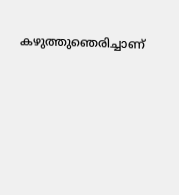കഴുത്തുഞെരിച്ചാണ്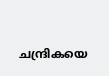ചന്ദ്രികയെ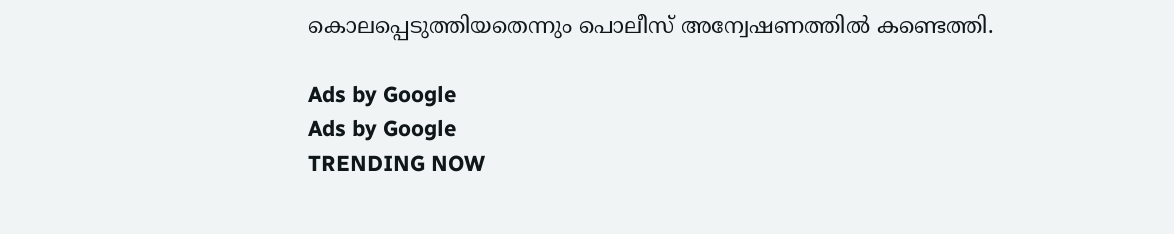കൊലപ്പെടുത്തിയതെന്നും പൊലീസ് അന്വേഷണത്തിൽ കണ്ടെത്തി.

Ads by Google
Ads by Google
TRENDING NOW